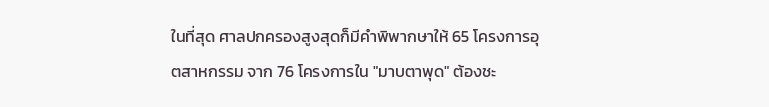ในที่สุด ศาลปกครองสูงสุดก็มีคำพิพากษาให้ 65 โครงการอุตสาหกรรม จาก 76 โครงการใน "มาบตาพุด" ต้องชะ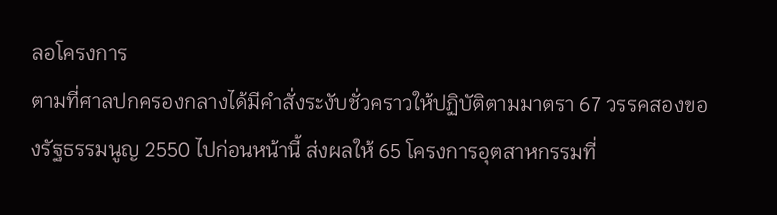ลอโครงการ
ตามที่ศาลปกครองกลางได้มีคำสั่งระงับชั่วคราวให้ปฏิบัติตามมาตรา 67 วรรคสองของรัฐธรรมนูญ 2550 ไปก่อนหน้านี้ ส่งผลให้ 65 โครงการอุตสาหกรรมที่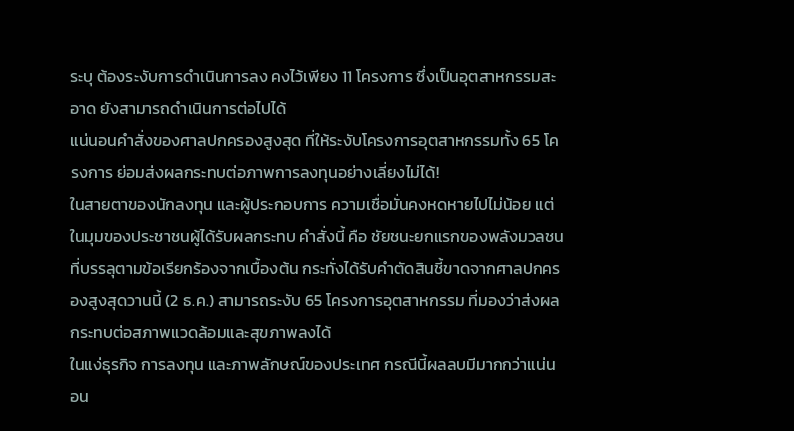ระบุ ต้องระงับการดำเนินการลง คงไว้เพียง 11 โครงการ ซึ่งเป็นอุตสาหกรรมสะอาด ยังสามารถดำเนินการต่อไปได้
แน่นอนคำสั่งของศาลปกครองสูงสุด ที่ให้ระงับโครงการอุตสาหกรรมทั้ง 65 โครงการ ย่อมส่งผลกระทบต่อภาพการลงทุนอย่างเลี่ยงไม่ได้!
ในสายตาของนักลงทุน และผู้ประกอบการ ความเชื่อมั่นคงหดหายไปไม่น้อย แต่ในมุมของประชาชนผู้ได้รับผลกระทบ คำสั่งนี้ คือ ชัยชนะยกแรกของพลังมวลชน ที่บรรลุตามข้อเรียกร้องจากเบื้องต้น กระทั่งได้รับคำตัดสินชี้ขาดจากศาลปกครองสูงสุดวานนี้ (2 ธ.ค.) สามารถระงับ 65 โครงการอุตสาหกรรม ที่มองว่าส่งผลกระทบต่อสภาพแวดล้อมและสุขภาพลงได้
ในแง่ธุรกิจ การลงทุน และภาพลักษณ์ของประเทศ กรณีนี้ผลลบมีมากกว่าแน่นอน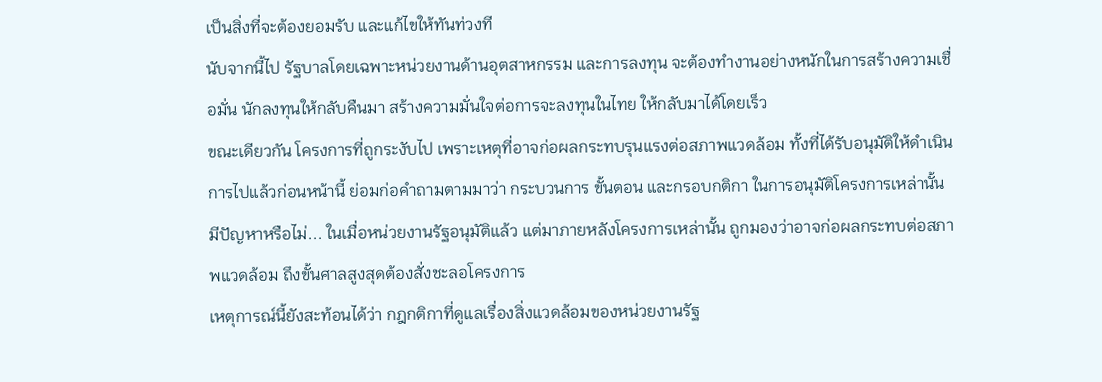เป็นสิ่งที่จะต้องยอมรับ และแก้ไขให้ทันท่วงที
นับจากนี้ไป รัฐบาลโดยเฉพาะหน่วยงานด้านอุตสาหกรรม และการลงทุน จะต้องทำงานอย่างหนักในการสร้างความเชื่อมั่น นักลงทุนให้กลับคืนมา สร้างความมั่นใจต่อการจะลงทุนในไทย ให้กลับมาได้โดยเร็ว
ขณะเดียวกัน โครงการที่ถูกระงับไป เพราะเหตุที่อาจก่อผลกระทบรุนแรงต่อสภาพแวดล้อม ทั้งที่ได้รับอนุมัติให้ดำเนินการไปแล้วก่อนหน้านี้ ย่อมก่อคำถามตามมาว่า กระบวนการ ขั้นตอน และกรอบกติกา ในการอนุมัติโครงการเหล่านั้น มีปัญหาหรือไม่... ในเมื่อหน่วยงานรัฐอนุมัติแล้ว แต่มาภายหลังโครงการเหล่านั้น ถูกมองว่าอาจก่อผลกระทบต่อสภาพแวดล้อม ถึงขั้นศาลสูงสุดต้องสั่งชะลอโครงการ
เหตุการณ์นี้ยังสะท้อนได้ว่า กฎกติกาที่ดูแลเรื่องสิ่งแวดล้อมของหน่วยงานรัฐ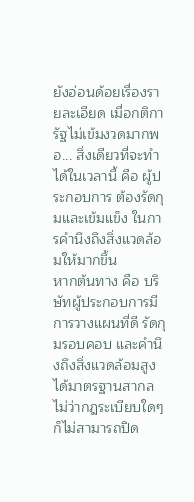ยังอ่อนด้อยเรื่องรายละเอียด เมื่อกติการัฐไม่เข้มงวดมากพอ... สิ่งเดียวที่จะทำได้ในเวลานี้ คือ ผู้ประกอบการ ต้องรัดกุมและเข้มแข็ง ในการคำนึงถึงสิ่งแวดล้อมให้มากขึ้น
หากต้นทาง คือ บริษัทผู้ประกอบการมีการวางแผนที่ดี รัดกุมรอบคอบ และคำนึงถึงสิ่งแวดล้อมสูงได้มาตรฐานสากล ไม่ว่ากฎระเบียบใดๆ ก็ไม่สามารถปิด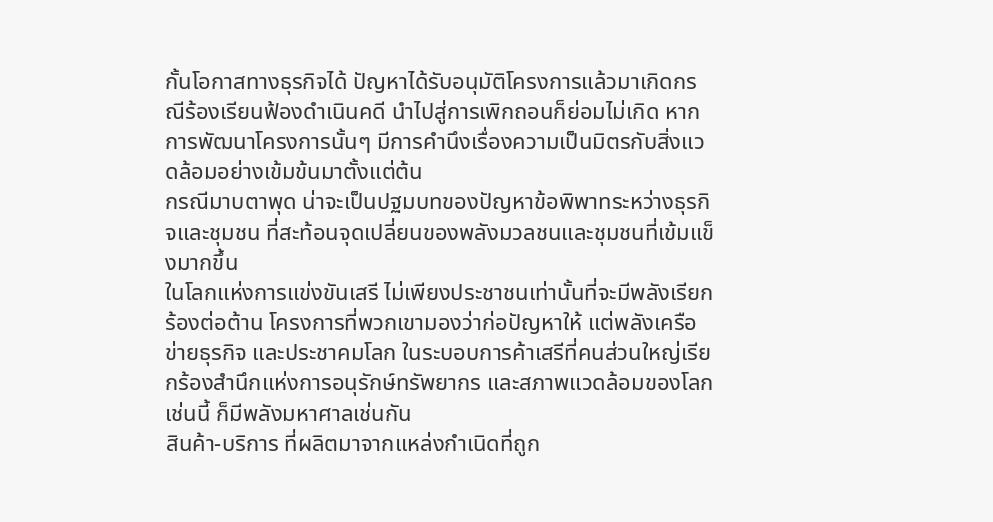กั้นโอกาสทางธุรกิจได้ ปัญหาได้รับอนุมัติโครงการแล้วมาเกิดกรณีร้องเรียนฟ้องดำเนินคดี นำไปสู่การเพิกถอนก็ย่อมไม่เกิด หากการพัฒนาโครงการนั้นๆ มีการคำนึงเรื่องความเป็นมิตรกับสิ่งแวดล้อมอย่างเข้มข้นมาตั้งแต่ต้น
กรณีมาบตาพุด น่าจะเป็นปฐมบทของปัญหาข้อพิพาทระหว่างธุรกิจและชุมชน ที่สะท้อนจุดเปลี่ยนของพลังมวลชนและชุมชนที่เข้มแข็งมากขึ้น
ในโลกแห่งการแข่งขันเสรี ไม่เพียงประชาชนเท่านั้นที่จะมีพลังเรียกร้องต่อต้าน โครงการที่พวกเขามองว่าก่อปัญหาให้ แต่พลังเครือข่ายธุรกิจ และประชาคมโลก ในระบอบการค้าเสรีที่คนส่วนใหญ่เรียกร้องสำนึกแห่งการอนุรักษ์ทรัพยากร และสภาพแวดล้อมของโลกเช่นนี้ ก็มีพลังมหาศาลเช่นกัน
สินค้า-บริการ ที่ผลิตมาจากแหล่งกำเนิดที่ถูก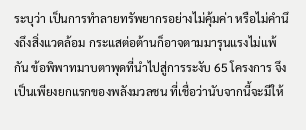ระบุว่า เป็นการทำลายทรัพยากรอย่างไม่คุ้มค่า หรือไม่คำนึงถึงสิ่งแวดล้อม กระแสต่อต้านก็อาจตามมารุนแรงไม่แพ้กัน ข้อพิพาทมาบตาพุดที่นำไปสู่การระงับ 65 โครงการ จึงเป็นเพียงยกแรกของพลังมวลชน ที่เชื่อว่านับจากนี้จะมีให้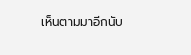เห็นตามมาอีกนับ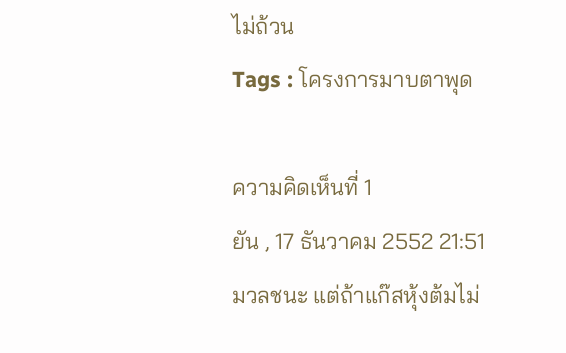ไม่ถ้วน
Tags : โครงการมาบตาพุด

ความคิดเห็นที่ 1
ยัน , 17 ธันวาคม 2552 21:51
มวลชนะ แต่ถ้าแก๊สหุ้งต้มไม่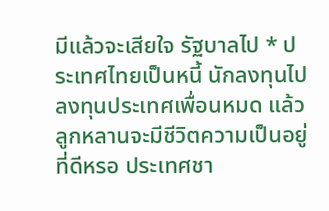มีแล้วจะเสียใจ รัฐบาลไป * ประเทศไทยเป็นหนี้ นักลงทุนไปลงทุนประเทศเพื่อนหมด แล้วลูกหลานจะมีชีวิตความเป็นอยู่ที่ดีหรอ ประเทศชา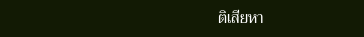ติเสียหา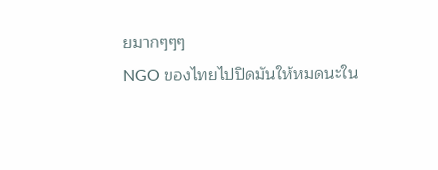ยมากๆๆๆ
NGO ของไทยไปปิดมันให้หมดนะใน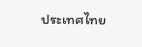ประเทศไทย